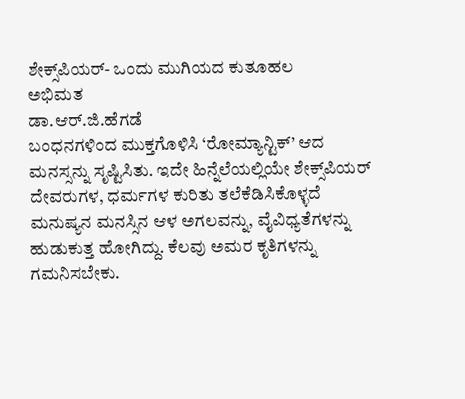ಶೇಕ್ಸ್‌ಪಿಯರ್‌- ಒಂದು ಮುಗಿಯದ ಕುತೂಹಲ
ಅಭಿಮತ
ಡಾ.ಆರ್‌.ಜಿ.ಹೆಗಡೆ
ಬಂಧನಗಳಿಂದ ಮುಕ್ತಗೊಳಿಸಿ ‘ರೋಮ್ಯಾನ್ಟಿಕ್’ ಆದ ಮನಸ್ಸನ್ನು ಸೃಷ್ಟಿಸಿತು. ಇದೇ ಹಿನ್ನೆಲೆಯಲ್ಲಿಯೇ ಶೇಕ್ಸ್‌ಪಿಯರ್ ದೇವರುಗಳ, ಧರ್ಮಗಳ ಕುರಿತು ತಲೆಕೆಡಿಸಿಕೊಳ್ಳದೆ ಮನುಷ್ಯನ ಮನಸ್ಸಿನ ಆಳ ಅಗಲವನ್ನು, ವೈವಿಧ್ಯತೆಗಳನ್ನು ಹುಡುಕುತ್ತ ಹೋಗಿದ್ದು. ಕೆಲವು ಅಮರ ಕೃತಿಗಳನ್ನು ಗಮನಿಸಬೇಕು.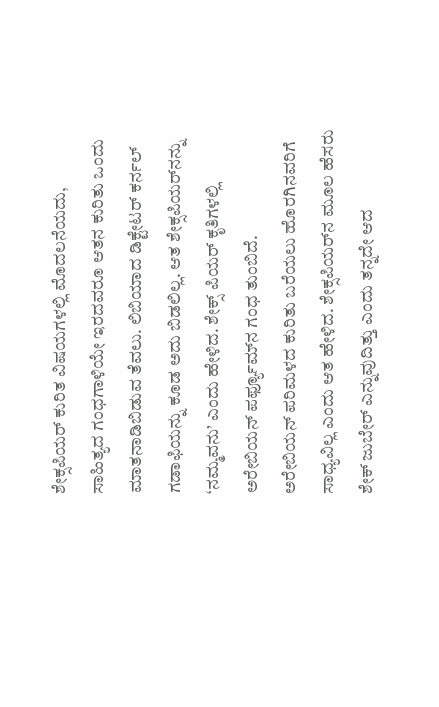ಶೇಕ್ಸಪಿಯರ್ ಕುರಿತ ವಿಷಯಗಳಲ್ಲಿ ಮೊದಲನೆಯದು, ಸಾಹಿತ್ಯದ ಗಂಧಗಾಳಿಯೇ ಇರದವರೂ ಆತನ ಕುರಿತು ಒಂದು ಮಾತನಾಡಿಬಿಡುವ ತೆವಲು. ಲಿಬಿಯಾದ ಡಿಕ್ಟೇಟರ್ ಕರ್ನಲ್ ಗಡಾಫಿಯನ್ನು ಕೂಡ ಅದು ಬಿಡಲಿಲ್ಲ. ಆತ ಶೇಕ್ಸಪಿಯರ್‌ನನ್ನು ‘ನಮ್ಮವನು’ ಎಂದು ಹೇಳಿದ. ಶೇಕ್ಸ್ ಪಿಯರ್ ಕೃತಿಗಳಲ್ಲಿ ಅರೇಬಿಯನ್ ಪರ್ಫ್ಯೂಮ್‌ನ ಗಂಧ ತುಂಬಿದೆ.
ಅರೇಬಿಯನ್ ಪರಿಮಳದ ಕುರಿತು ಬರೆಯಲು ಹೊರಗಿನವರಿಗೆ ಸಾಧ್ಯವಿಲ್ಲ ಎಂದು ಆತ ಹೇಳಿದ. ಶೇಕ್ಸಪಿಯರ್‌ನ ಮೂಲ ಹೆಸರು ಶೇಕ್ ಜುಬೇರ್ ಎನ್ನುವುದಿತ್ತು ಎಂದು ತನ್ನದೇ ಆದ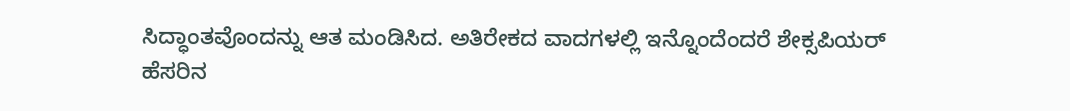ಸಿದ್ಧಾಂತವೊಂದನ್ನು ಆತ ಮಂಡಿಸಿದ. ಅತಿರೇಕದ ವಾದಗಳಲ್ಲಿ ಇನ್ನೊಂದೆಂದರೆ ಶೇಕ್ಸಪಿಯರ್ ಹೆಸರಿನ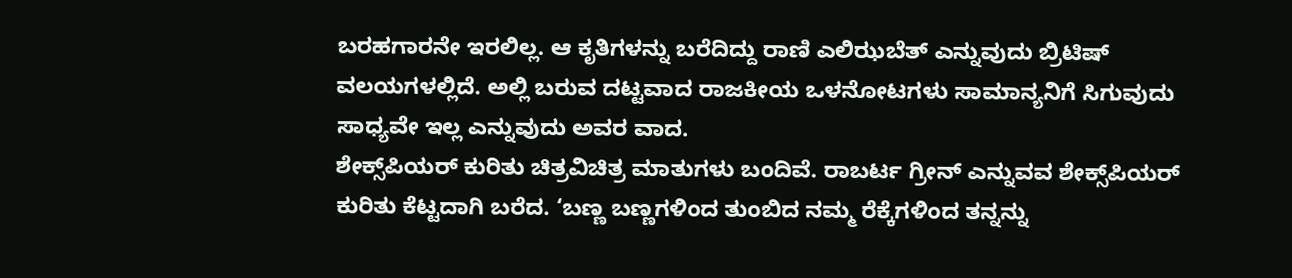ಬರಹಗಾರನೇ ಇರಲಿಲ್ಲ. ಆ ಕೃತಿಗಳನ್ನು ಬರೆದಿದ್ದು ರಾಣಿ ಎಲಿಝಬೆತ್ ಎನ್ನುವುದು ಬ್ರಿಟಿಷ್ ವಲಯಗಳಲ್ಲಿದೆ. ಅಲ್ಲಿ ಬರುವ ದಟ್ಟವಾದ ರಾಜಕೀಯ ಒಳನೋಟಗಳು ಸಾಮಾನ್ಯನಿಗೆ ಸಿಗುವುದು ಸಾಧ್ಯವೇ ಇಲ್ಲ ಎನ್ನುವುದು ಅವರ ವಾದ.
ಶೇಕ್ಸ್‌ಪಿಯರ್ ಕುರಿತು ಚಿತ್ರವಿಚಿತ್ರ ಮಾತುಗಳು ಬಂದಿವೆ. ರಾಬರ್ಟ ಗ್ರೀನ್ ಎನ್ನುವವ ಶೇಕ್ಸ್‌ಪಿಯರ್ ಕುರಿತು ಕೆಟ್ಟದಾಗಿ ಬರೆದ. ‘ಬಣ್ಣ ಬಣ್ಣಗಳಿಂದ ತುಂಬಿದ ನಮ್ಮ ರೆಕ್ಕೆಗಳಿಂದ ತನ್ನನ್ನು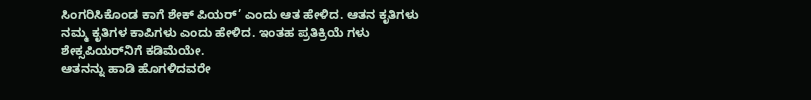ಸಿಂಗರಿಸಿಕೊಂಡ ಕಾಗೆ ಶೇಕ್ ಪಿಯರ್’ ಎಂದು ಆತ ಹೇಳಿದ. ಆತನ ಕೃತಿಗಳು ನಮ್ಮ ಕೃತಿಗಳ ಕಾಪಿಗಳು ಎಂದು ಹೇಳಿದ. ಇಂತಹ ಪ್ರತಿಕ್ರಿಯೆ ಗಳು ಶೇಕ್ಸಪಿಯರ್‌ನಿಗೆ ಕಡಿಮೆಯೇ.
ಆತನನ್ನು ಹಾಡಿ ಹೊಗಳಿದವರೇ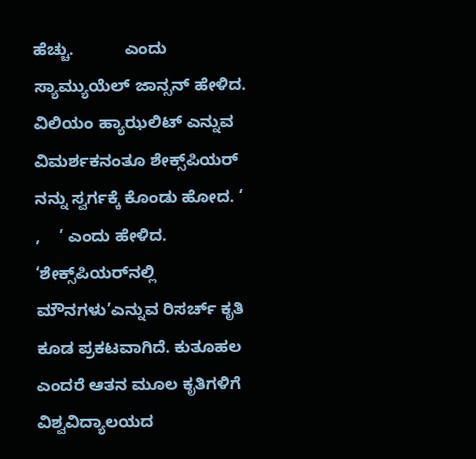ಹೆಚ್ಚು.           ಎಂದು ಸ್ಯಾಮ್ಯುಯೆಲ್ ಜಾನ್ಸನ್ ಹೇಳಿದ. ವಿಲಿಯಂ ಹ್ಯಾಝಲಿಟ್ ಎನ್ನುವ ವಿಮರ್ಶಕನಂತೂ ಶೇಕ್ಸ್‌ಪಿಯರ್ ನನ್ನು ಸ್ವರ್ಗಕ್ಕೆ ಕೊಂಡು ಹೋದ. ‘         ,    ’ ಎಂದು ಹೇಳಿದ. ‘ಶೇಕ್ಸ್‌ಪಿಯರ್‌ನಲ್ಲಿ ಮೌನಗಳು’ಎನ್ನುವ ರಿಸರ್ಚ್ ಕೃತಿ ಕೂಡ ಪ್ರಕಟವಾಗಿದೆ. ಕುತೂಹಲ ಎಂದರೆ ಆತನ ಮೂಲ ಕೃತಿಗಳಿಗೆ ವಿಶ್ವವಿದ್ಯಾಲಯದ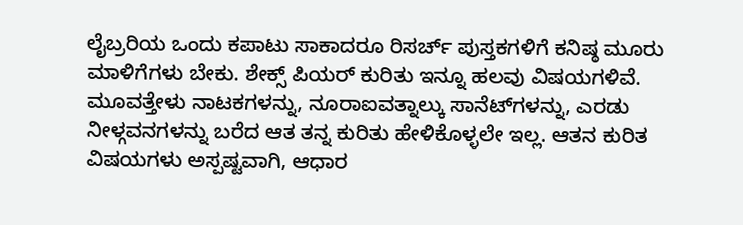ಲೈಬ್ರರಿಯ ಒಂದು ಕಪಾಟು ಸಾಕಾದರೂ ರಿಸರ್ಚ್ ಪುಸ್ತಕಗಳಿಗೆ ಕನಿಷ್ಠ ಮೂರು ಮಾಳಿಗೆಗಳು ಬೇಕು. ಶೇಕ್ಸ್ ಪಿಯರ್ ಕುರಿತು ಇನ್ನೂ ಹಲವು ವಿಷಯಗಳಿವೆ.
ಮೂವತ್ತೇಳು ನಾಟಕಗಳನ್ನು, ನೂರಾಐವತ್ನಾಲ್ಕು ಸಾನೆಟ್‌ಗಳನ್ನು, ಎರಡು ನೀಳ್ಗವನಗಳನ್ನು ಬರೆದ ಆತ ತನ್ನ ಕುರಿತು ಹೇಳಿಕೊಳ್ಳಲೇ ಇಲ್ಲ. ಆತನ ಕುರಿತ ವಿಷಯಗಳು ಅಸ್ಪಷ್ಟವಾಗಿ, ಆಧಾರ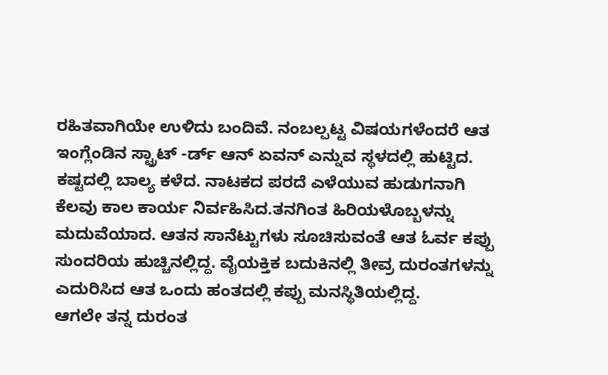ರಹಿತವಾಗಿಯೇ ಉಳಿದು ಬಂದಿವೆ. ನಂಬಲ್ಪಟ್ಟ ವಿಷಯಗಳೆಂದರೆ ಆತ ಇಂಗ್ಲೆಂಡಿನ ಸ್ಟ್ರಾಟ್ -ರ್ಡ್ ಆನ್ ಏವನ್ ಎನ್ನುವ ಸ್ಥಳದಲ್ಲಿ ಹುಟ್ಟಿದ. ಕಷ್ಟದಲ್ಲಿ ಬಾಲ್ಯ ಕಳೆದ. ನಾಟಕದ ಪರದೆ ಎಳೆಯುವ ಹುಡುಗನಾಗಿ ಕೆಲವು ಕಾಲ ಕಾರ್ಯ ನಿರ್ವಹಿಸಿದ.ತನಗಿಂತ ಹಿರಿಯಳೊಬ್ಬಳನ್ನು ಮದುವೆಯಾದ. ಆತನ ಸಾನೆಟ್ಟುಗಳು ಸೂಚಿಸುವಂತೆ ಆತ ಓರ್ವ ಕಪ್ಪು ಸುಂದರಿಯ ಹುಚ್ಚಿನಲ್ಲಿದ್ದ. ವೈಯಕ್ತಿಕ ಬದುಕಿನಲ್ಲಿ ತೀವ್ರ ದುರಂತಗಳನ್ನು ಎದುರಿಸಿದ ಆತ ಒಂದು ಹಂತದಲ್ಲಿ ಕಪ್ಪು ಮನಸ್ಥಿತಿಯಲ್ಲಿದ್ದ.
ಆಗಲೇ ತನ್ನ ದುರಂತ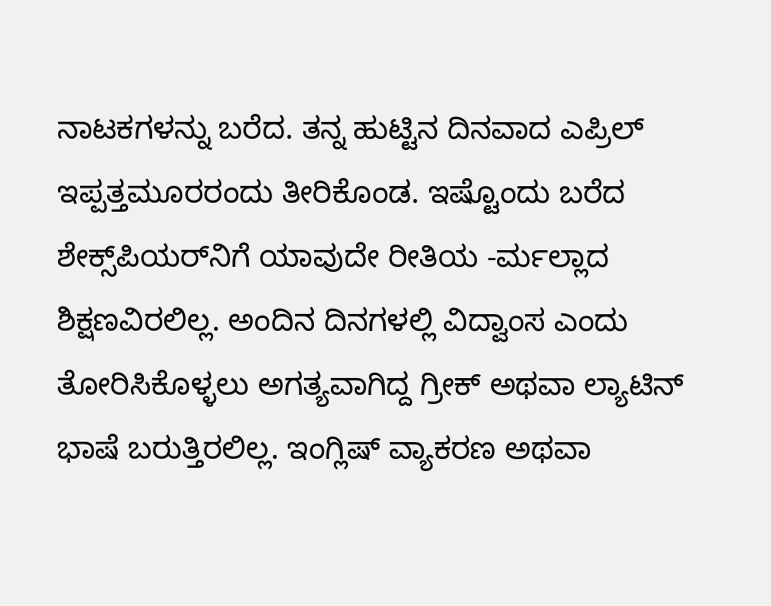ನಾಟಕಗಳನ್ನು ಬರೆದ. ತನ್ನ ಹುಟ್ಟಿನ ದಿನವಾದ ಎಪ್ರಿಲ್ ಇಪ್ಪತ್ತಮೂರರಂದು ತೀರಿಕೊಂಡ. ಇಷ್ಟೊಂದು ಬರೆದ ಶೇಕ್ಸ್‌ಪಿಯರ್‌ನಿಗೆ ಯಾವುದೇ ರೀತಿಯ -ರ್ಮಲ್ಲಾದ ಶಿಕ್ಷಣವಿರಲಿಲ್ಲ. ಅಂದಿನ ದಿನಗಳಲ್ಲಿ ವಿದ್ವಾಂಸ ಎಂದು ತೋರಿಸಿಕೊಳ್ಳಲು ಅಗತ್ಯವಾಗಿದ್ದ ಗ್ರೀಕ್ ಅಥವಾ ಲ್ಯಾಟಿನ್ ಭಾಷೆ ಬರುತ್ತಿರಲಿಲ್ಲ. ಇಂಗ್ಲಿಷ್ ವ್ಯಾಕರಣ ಅಥವಾ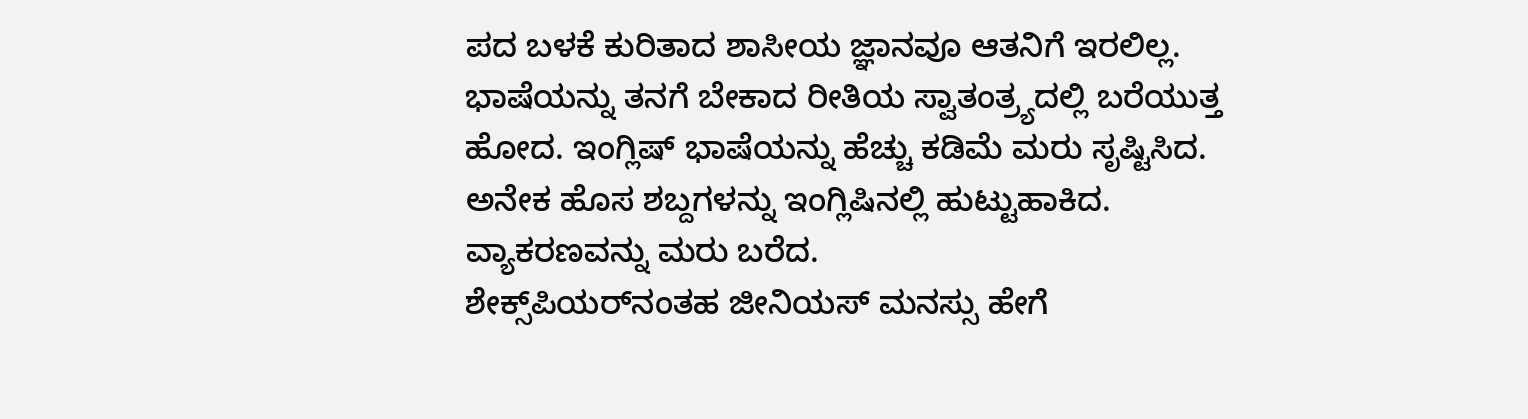ಪದ ಬಳಕೆ ಕುರಿತಾದ ಶಾಸೀಯ ಜ್ಞಾನವೂ ಆತನಿಗೆ ಇರಲಿಲ್ಲ. ಭಾಷೆಯನ್ನು ತನಗೆ ಬೇಕಾದ ರೀತಿಯ ಸ್ವಾತಂತ್ರ್ಯದಲ್ಲಿ ಬರೆಯುತ್ತ ಹೋದ. ಇಂಗ್ಲಿಷ್ ಭಾಷೆಯನ್ನು ಹೆಚ್ಚು ಕಡಿಮೆ ಮರು ಸೃಷ್ಟಿಸಿದ. ಅನೇಕ ಹೊಸ ಶಬ್ದಗಳನ್ನು ಇಂಗ್ಲಿಷಿನಲ್ಲಿ ಹುಟ್ಟುಹಾಕಿದ. ವ್ಯಾಕರಣವನ್ನು ಮರು ಬರೆದ.
ಶೇಕ್ಸ್‌ಪಿಯರ್‌ನಂತಹ ಜೀನಿಯಸ್ ಮನಸ್ಸು ಹೇಗೆ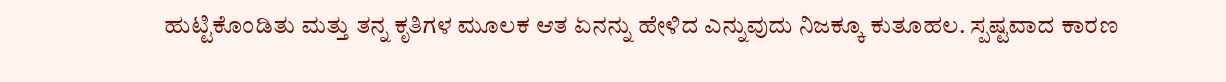ಹುಟ್ಟಿಕೊಂಡಿತು ಮತ್ತು ತನ್ನ ಕೃತಿಗಳ ಮೂಲಕ ಆತ ಏನನ್ನು ಹೇಳಿದ ಎನ್ನುವುದು ನಿಜಕ್ಕೂ ಕುತೂಹಲ. ಸ್ಪಷ್ಟವಾದ ಕಾರಣ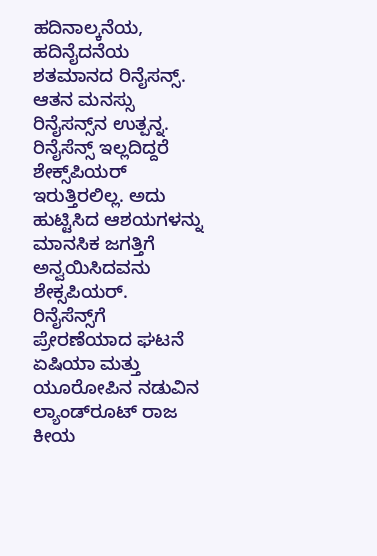ಹದಿನಾಲ್ಕನೆಯ, ಹದಿನೈದನೆಯ ಶತಮಾನದ ರಿನೈಸನ್ಸ್. ಆತನ ಮನಸ್ಸು ರಿನೈಸನ್ಸ್‌ನ ಉತ್ಪನ್ನ. ರಿನೈಸೆನ್ಸ್ ಇಲ್ಲದಿದ್ದರೆ ಶೇಕ್ಸ್‌ಪಿಯರ್ ಇರುತ್ತಿರಲಿಲ್ಲ. ಅದು ಹುಟ್ಟಿಸಿದ ಆಶಯಗಳನ್ನು ಮಾನಸಿಕ ಜಗತ್ತಿಗೆ ಅನ್ವಯಿಸಿದವನು ಶೇಕ್ಸಪಿಯರ್. ರಿನೈಸೆನ್ಸ್‌ಗೆ ಪ್ರೇರಣೆಯಾದ ಘಟನೆ ಏಷಿಯಾ ಮತ್ತು ಯೂರೋಪಿನ ನಡುವಿನ ಲ್ಯಾಂಡ್‌ರೂಟ್ ರಾಜ ಕೀಯ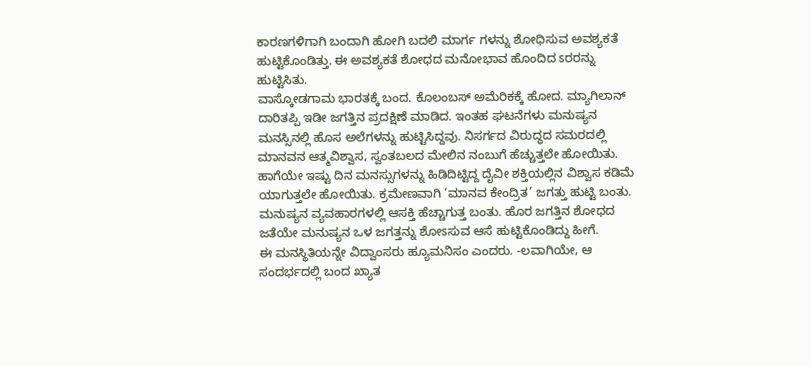ಕಾರಣಗಳಿಗಾಗಿ ಬಂದಾಗಿ ಹೋಗಿ ಬದಲಿ ಮಾರ್ಗ ಗಳನ್ನು ಶೋಧಿಸುವ ಅವಶ್ಯಕತೆ ಹುಟ್ಟಿಕೊಂಡಿತ್ತು. ಈ ಅವಶ್ಯಕತೆ ಶೋಧದ ಮನೋಭಾವ ಹೊಂದಿದ ಽರರನ್ನು ಹುಟ್ಟಿಸಿತು.
ವಾಸ್ಕೋಡಗಾಮ ಭಾರತಕ್ಕೆ ಬಂದ. ಕೊಲಂಬಸ್ ಅಮೆರಿಕಕ್ಕೆ ಹೋದ. ಮ್ಯಾಗಿಲಾನ್ ದಾರಿತಪ್ಪಿ ಇಡೀ ಜಗತ್ತಿನ ಪ್ರದಕ್ಷಿಣೆ ಮಾಡಿದ. ಇಂತಹ ಘಟನೆಗಳು ಮನುಷ್ಯನ ಮನಸ್ಸಿನಲ್ಲಿ ಹೊಸ ಅಲೆಗಳನ್ನು ಹುಟ್ಟಿಸಿದ್ದವು. ನಿಸರ್ಗದ ವಿರುದ್ಧದ ಸಮರದಲ್ಲಿ ಮಾನವನ ಆತ್ಮವಿಶ್ವಾಸ, ಸ್ವಂತಬಲದ ಮೇಲಿನ ನಂಬುಗೆ ಹೆಚ್ಚುತ್ತಲೇ ಹೋಯಿತು. ಹಾಗೆಯೇ ಇಷ್ಟು ದಿನ ಮನಸ್ಸುಗಳನ್ನು ಹಿಡಿದಿಟ್ಟಿದ್ದ ದೈವೀ ಶಕ್ತಿಯಲ್ಲಿನ ವಿಶ್ವಾಸ ಕಡಿಮೆ ಯಾಗುತ್ತಲೇ ಹೋಯಿತು. ಕ್ರಮೇಣವಾಗಿ ‘ಮಾನವ ಕೇಂದ್ರಿತ’ ಜಗತ್ತು ಹುಟ್ಟಿ ಬಂತು. ಮನುಷ್ಯನ ವ್ಯವಹಾರಗಳಲ್ಲಿ ಆಸಕ್ತಿ ಹೆಚ್ಚಾಗುತ್ತ ಬಂತು. ಹೊರ ಜಗತ್ತಿನ ಶೋಧದ ಜತೆಯೇ ಮನುಷ್ಯನ ಒಳ ಜಗತ್ತನ್ನು ಶೋಽಸುವ ಆಸೆ ಹುಟ್ಟಿಕೊಂಡಿದ್ದು ಹೀಗೆ.
ಈ ಮನಸ್ಥಿತಿಯನ್ನೇ ವಿದ್ವಾಂಸರು ಹ್ಯೂಮನಿಸಂ ಎಂದರು. -ಲವಾಗಿಯೇ, ಆ ಸಂದರ್ಭದಲ್ಲಿ ಬಂದ ಖ್ಯಾತ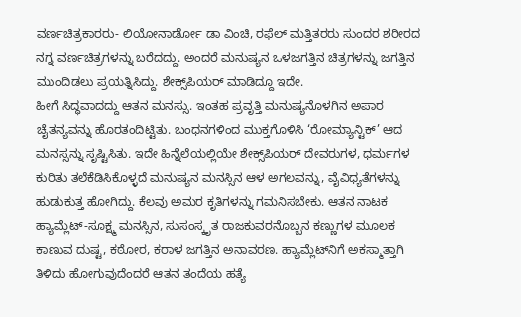ವರ್ಣಚಿತ್ರಕಾರರು- ಲಿಯೋನಾರ್ಡೋ ಡಾ ವಿಂಚಿ, ರಫೆಲ್ ಮತ್ತಿತರರು ಸುಂದರ ಶರೀರದ ನಗ್ನ ವರ್ಣಚಿತ್ರಗಳನ್ನು ಬರೆದದ್ದು. ಅಂದರೆ ಮನುಷ್ಯನ ಒಳಜಗತ್ತಿನ ಚಿತ್ರಗಳನ್ನು ಜಗತ್ತಿನ ಮುಂದಿಡಲು ಪ್ರಯತ್ನಿಸಿದ್ದು. ಶೇಕ್ಸ್‌ಪಿಯರ್ ಮಾಡಿದ್ದೂ ಇದೇ.
ಹೀಗೆ ಸಿದ್ಧವಾದದ್ದು ಆತನ ಮನಸ್ಸು. ಇಂತಹ ಪ್ರವೃತ್ತಿ ಮನುಷ್ಯನೊಳಗಿನ ಅಪಾರ ಚೈತನ್ಯವನ್ನು ಹೊರತಂದಿಟ್ಟಿತು. ಬಂಧನಗಳಿಂದ ಮುಕ್ತಗೊಳಿಸಿ ‘ರೋಮ್ಯಾನ್ಟಿಕ್’ ಆದ ಮನಸ್ಸನ್ನು ಸೃಷ್ಟಿಸಿತು. ಇದೇ ಹಿನ್ನೆಲೆಯಲ್ಲಿಯೇ ಶೇಕ್ಸ್‌ಪಿಯರ್ ದೇವರುಗಳ, ಧರ್ಮಗಳ ಕುರಿತು ತಲೆಕೆಡಿಸಿಕೊಳ್ಳದೆ ಮನುಷ್ಯನ ಮನಸ್ಸಿನ ಆಳ ಅಗಲವನ್ನು, ವೈವಿಧ್ಯತೆಗಳನ್ನು ಹುಡುಕುತ್ತ ಹೋಗಿದ್ದು. ಕೆಲವು ಅಮರ ಕೃತಿಗಳನ್ನು ಗಮನಿಸಬೇಕು. ಆತನ ನಾಟಕ ಹ್ಯಾಮ್ಲೆಟ್-ಸೂಕ್ಷ್ಮ ಮನಸ್ಸಿನ, ಸುಸಂಸ್ಕೃತ ರಾಜಕುವರನೊಬ್ಬನ ಕಣ್ಣುಗಳ ಮೂಲಕ ಕಾಣುವ ದುಷ್ಟ, ಕಠೋರ, ಕರಾಳ ಜಗತ್ತಿನ ಅನಾವರಣ. ಹ್ಯಾಮ್ಲೆಟ್‌ನಿಗೆ ಅಕಸ್ಮಾತ್ತಾಗಿ ತಿಳಿದು ಹೋಗುವುದೆಂದರೆ ಆತನ ತಂದೆಯ ಹತ್ಯೆ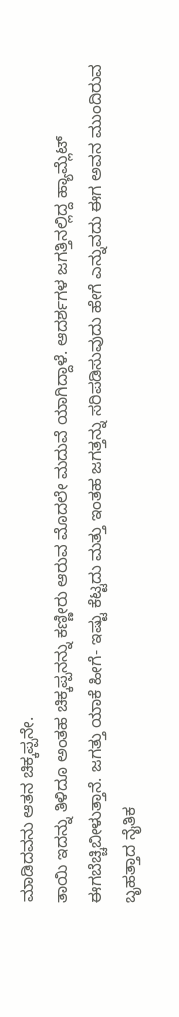ಮಾಡಿದವನು ಆತನ ಚಿಕ್ಕಪ್ಪನೇ.
ತಾಯಿ ಇದನ್ನು ತಿಳಿದೂ ಅಂತಹ ಚಿಕ್ಕಪ್ಪನನ್ನು ಕಣ್ಣೀರು ಆರುವ ಮೊದಲೇ ಮದುವೆ ಯಾಗಿದ್ದಾಳೆ. ಆದರ್ಶಗಳ ಜಗತ್ತಿನಲ್ಲಿದ್ದ ಹ್ಯಾಮ್ಲೆಟ್ ಈಗಬೆಚ್ಚಿಬೀಳುತ್ತಾನೆ. ಜಗತ್ತು ಯಾಕೆ ಹೀಗೆ- ಇಷ್ಟು ಕೆಟ್ಟದು ಮತ್ತು ಇಂತಹ ಜಗತ್ತನ್ನು ಸರಿಪಡಿಸುವುದು ಹೇಗೆ ಎನ್ನುವದು ಈಗ ಅವನ ಮುಂದಿರುವ ಬೃಹತ್ತಾದ ನೈತಿಕ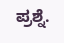ಪ್ರಶ್ನೆ.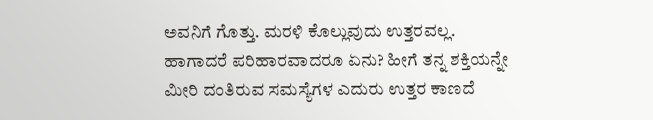ಅವನಿಗೆ ಗೊತ್ತು. ಮರಳಿ ಕೊಲ್ಲುವುದು ಉತ್ತರವಲ್ಲ. ಹಾಗಾದರೆ ಪರಿಹಾರವಾದರೂ ಏನು? ಹೀಗೆ ತನ್ನ ಶಕ್ತಿಯನ್ನೇ ಮೀರಿ ದಂತಿರುವ ಸಮಸ್ಯೆಗಳ ಎದುರು ಉತ್ತರ ಕಾಣದೆ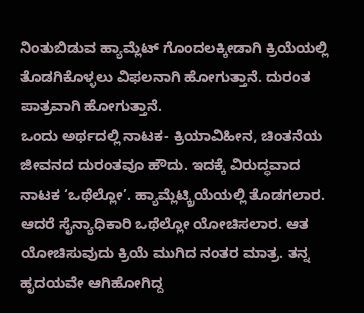ನಿಂತುಬಿಡುವ ಹ್ಯಾಮ್ಲೆಟ್ ಗೊಂದಲಕ್ಕೀಡಾಗಿ ಕ್ರಿಯೆಯಲ್ಲಿ ತೊಡಗಿಕೊಳ್ಳಲು ವಿಫಲನಾಗಿ ಹೋಗುತ್ತಾನೆ. ದುರಂತ ಪಾತ್ರವಾಗಿ ಹೋಗುತ್ತಾನೆ.
ಒಂದು ಅರ್ಥದಲ್ಲಿ ನಾಟಕ- ಕ್ರಿಯಾವಿಹೀನ, ಚಿಂತನೆಯ ಜೀವನದ ದುರಂತವೂ ಹೌದು. ಇದಕ್ಕೆ ವಿರುದ್ಧವಾದ ನಾಟಕ ‘ಒಥೆಲ್ಲೋ’. ಹ್ಯಾಮ್ಲೆಟ್ಕ್ರಿಯೆಯಲ್ಲಿ ತೊಡಗಲಾರ. ಆದರೆ ಸೈನ್ಯಾಧಿಕಾರಿ ಒಥೆಲ್ಲೋ ಯೋಚಿಸಲಾರ. ಆತ ಯೋಚಿಸುವುದು ಕ್ರಿಯೆ ಮುಗಿದ ನಂತರ ಮಾತ್ರ. ತನ್ನ ಹೃದಯವೇ ಆಗಿಹೋಗಿದ್ದ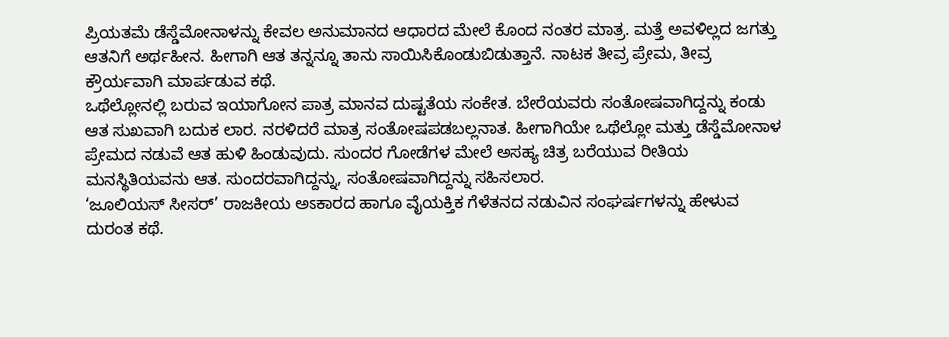ಪ್ರಿಯತಮೆ ಡೆಸ್ಡೆಮೋನಾಳನ್ನು ಕೇವಲ ಅನುಮಾನದ ಆಧಾರದ ಮೇಲೆ ಕೊಂದ ನಂತರ ಮಾತ್ರ. ಮತ್ತೆ ಅವಳಿಲ್ಲದ ಜಗತ್ತು ಆತನಿಗೆ ಅರ್ಥಹೀನ. ಹೀಗಾಗಿ ಆತ ತನ್ನನ್ನೂ ತಾನು ಸಾಯಿಸಿಕೊಂಡುಬಿಡುತ್ತಾನೆ. ನಾಟಕ ತೀವ್ರ ಪ್ರೇಮ, ತೀವ್ರ ಕ್ರೌರ್ಯವಾಗಿ ಮಾರ್ಪಡುವ ಕಥೆ.
ಒಥೆಲ್ಲೋನಲ್ಲಿ ಬರುವ ಇಯಾಗೋನ ಪಾತ್ರ ಮಾನವ ದುಷ್ಟತೆಯ ಸಂಕೇತ. ಬೇರೆಯವರು ಸಂತೋಷವಾಗಿದ್ದನ್ನು ಕಂಡು ಆತ ಸುಖವಾಗಿ ಬದುಕ ಲಾರ. ನರಳಿದರೆ ಮಾತ್ರ ಸಂತೋಷಪಡಬಲ್ಲನಾತ. ಹೀಗಾಗಿಯೇ ಒಥೆಲ್ಲೋ ಮತ್ತು ಡೆಸ್ಡೆಮೋನಾಳ ಪ್ರೇಮದ ನಡುವೆ ಆತ ಹುಳಿ ಹಿಂಡುವುದು. ಸುಂದರ ಗೋಡೆಗಳ ಮೇಲೆ ಅಸಹ್ಯ ಚಿತ್ರ ಬರೆಯುವ ರೀತಿಯ ಮನಸ್ಥಿತಿಯವನು ಆತ. ಸುಂದರವಾಗಿದ್ದನ್ನು, ಸಂತೋಷವಾಗಿದ್ದನ್ನು ಸಹಿಸಲಾರ.
‘ಜೂಲಿಯಸ್ ಸೀಸರ್’ ರಾಜಕೀಯ ಅಽಕಾರದ ಹಾಗೂ ವೈಯಕ್ತಿಕ ಗೆಳೆತನದ ನಡುವಿನ ಸಂಘರ್ಷಗಳನ್ನು ಹೇಳುವ ದುರಂತ ಕಥೆ.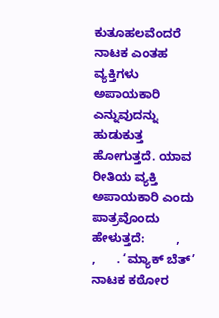ಕುತೂಹಲವೆಂದರೆ ನಾಟಕ ಎಂತಹ ವ್ಯಕ್ತಿಗಳು ಅಪಾಯಕಾರಿ ಎನ್ನುವುದನ್ನು ಹುಡುಕುತ್ತ ಹೋಗುತ್ತದೆ. ಯಾವ ರೀತಿಯ ವ್ಯಕ್ತಿ ಅಪಾಯಕಾರಿ ಎಂದು ಪಾತ್ರವೊಂದು ಹೇಳುತ್ತದೆ:         ,       ,      . ‘ಮ್ಯಾಕ್ ಬೆತ್’ ನಾಟಕ ಕಠೋರ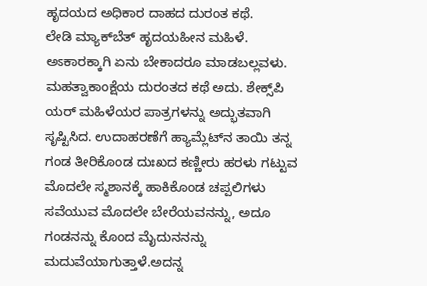ಹೃದಯದ ಅಧಿಕಾರ ದಾಹದ ದುರಂತ ಕಥೆ.
ಲೇಡಿ ಮ್ಯಾಕ್‌ಬೆತ್ ಹೃದಯಹೀನ ಮಹಿಳೆ. ಅಽಕಾರಕ್ಕಾಗಿ ಏನು ಬೇಕಾದರೂ ಮಾಡಬಲ್ಲವಳು. ಮಹತ್ವಾಕಾಂಕ್ಷೆಯ ದುರಂತದ ಕಥೆ ಅದು. ಶೇಕ್ಸ್‌ಪಿ ಯರ್ ಮಹಿಳೆಯರ ಪಾತ್ರಗಳನ್ನು ಅದ್ಭುತವಾಗಿ ಸೃಷ್ಟಿಸಿದ. ಉದಾಹರಣೆಗೆ ಹ್ಯಾಮ್ಲೆಟ್‌ನ ತಾಯಿ ತನ್ನ ಗಂಡ ತೀರಿಕೊಂಡ ದುಃಖದ ಕಣ್ಣೀರು ಹರಳು ಗಟ್ಟುವ ಮೊದಲೇ ಸ್ಮಶಾನಕ್ಕೆ ಹಾಕಿಕೊಂಡ ಚಪ್ಪಲಿಗಳು ಸವೆಯುವ ಮೊದಲೇ ಬೇರೆಯವನನ್ನು, ಅದೂ ಗಂಡನನ್ನು ಕೊಂದ ಮೈದುನನನ್ನು ಮದುವೆಯಾಗುತ್ತಾಳೆ.ಅದನ್ನ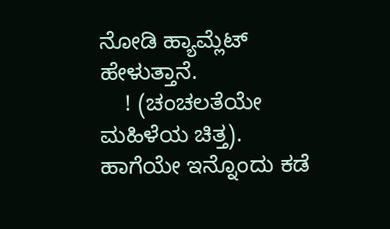ನೋಡಿ ಹ್ಯಾಮ್ಲೆಟ್ ಹೇಳುತ್ತಾನೆ.
    ! (ಚಂಚಲತೆಯೇ ಮಹಿಳೆಯ ಚಿತ್ತ). ಹಾಗೆಯೇ ಇನ್ನೊಂದು ಕಡೆ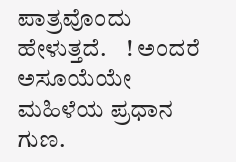ಪಾತ್ರವೊಂದು ಹೇಳುತ್ತದೆ.    ! ಅಂದರೆ ಅಸೂಯೆಯೇ ಮಹಿಳೆಯ ಪ್ರಧಾನ ಗುಣ.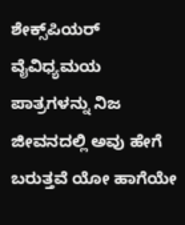ಶೇಕ್ಸ್‌ಪಿಯರ್ ವೈವಿಧ್ಯಮಯ ಪಾತ್ರಗಳನ್ನು ನಿಜ ಜೀವನದಲ್ಲಿ ಅವು ಹೇಗೆ ಬರುತ್ತವೆ ಯೋ ಹಾಗೆಯೇ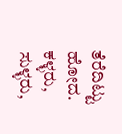ತೆರೆದಿಟ್ಟು ಹೋದ. ಕಳ್ಳರು, ಸುಳ್ಳರು,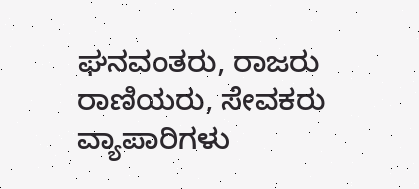ಘನವಂತರು, ರಾಜರು ರಾಣಿಯರು, ಸೇವಕರು ವ್ಯಾಪಾರಿಗಳು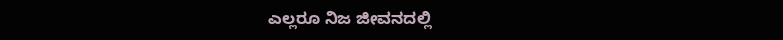ಎಲ್ಲರೂ ನಿಜ ಜೀವನದಲ್ಲಿ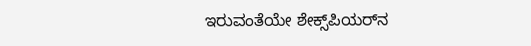ಇರುವಂತೆಯೇ ಶೇಕ್ಸ್‌ಪಿಯರ್‌ನ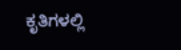ಕೃತಿಗಳಲ್ಲಿ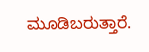ಮೂಡಿಬರುತ್ತಾರೆ.